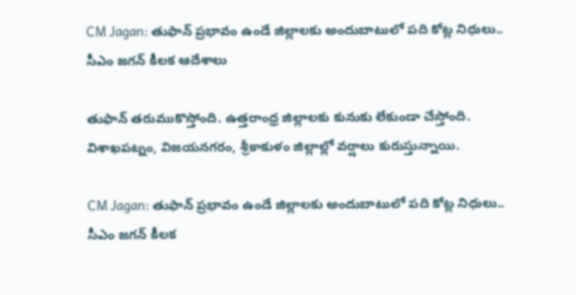CM Jagan: తుఫాన్ ప్రభావం ఉండే జిల్లాలకు అందుబాటులో పది కోట్ల నిధులు.. సీఎం జగన్ కీలక ఆదేశాలు

తుఫాన్‌ తరుముకొస్తోంది. ఉత్తరాంధ్ర జిల్లాలకు కునుకు లేకుండా చేస్తోంది. విశాఖపట్నం, విజయనగరం, శ్రీకాకుళం జిల్లాల్లో వర్షాలు కురుస్తున్నాయి.

CM Jagan: తుఫాన్ ప్రభావం ఉండే జిల్లాలకు అందుబాటులో పది కోట్ల నిధులు.. సీఎం జగన్ కీలక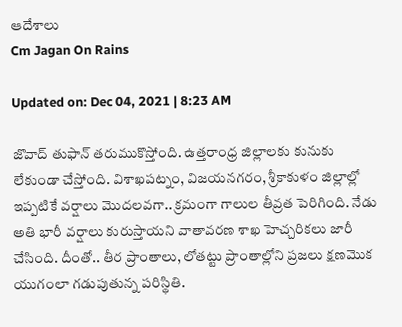ఆదేశాలు
Cm Jagan On Rains

Updated on: Dec 04, 2021 | 8:23 AM

జొవాద్ తుఫాన్‌ తరుముకొస్తోంది. ఉత్తరాంధ్ర జిల్లాలకు కునుకు లేకుండా చేస్తోంది. విశాఖపట్నం, విజయనగరం, శ్రీకాకుళం జిల్లాల్లో ఇప్పటికే వర్షాలు మొదలవగా.. క్రమంగా గాలుల తీవ్రత పెరిగింది. నేడు అతి భారీ వర్షాలు కురుస్తాయని వాతావరణ శాఖ హెచ్చరికలు జారీ చేసింది. దీంతో.. తీర ప్రాంతాలు, లోతట్టు ప్రాంతాల్లోని ప్రజలు క్షణమొక యుగంలా గడుపుతున్న పరిస్థితి.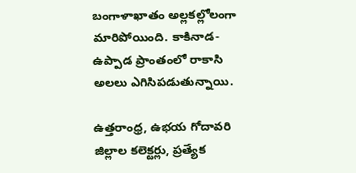బంగాళాఖాతం అల్లకల్లోలంగా మారిపోయింది. కాకినాడ-ఉప్పాడ ప్రాంతంలో రాకాసి అలలు ఎగిసిపడుతున్నాయి.

ఉత్తరాంధ్ర, ఉభయ గోదావరి జిల్లాల కలెక్టర్లు, ప్రత్యేక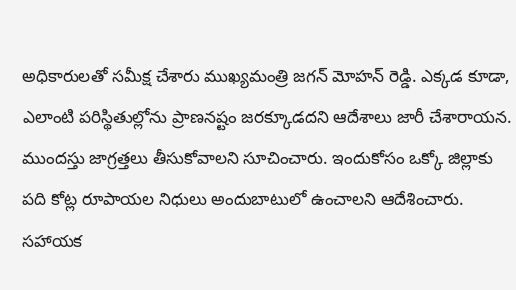అధికారులతో సమీక్ష చేశారు ముఖ్యమంత్రి జగన్ మోహన్‌ రెడ్డి. ఎక్కడ కూడా, ఎలాంటి పరిస్థితుల్లోను ప్రాణనష్టం జరక్కూడదని ఆదేశాలు జారీ చేశారాయన. ముందస్తు జాగ్రత్తలు తీసుకోవాలని సూచించారు. ఇందుకోసం ఒక్కో జిల్లాకు పది కోట్ల రూపాయల నిధులు అందుబాటులో ఉంచాలని ఆదేశించారు. సహాయక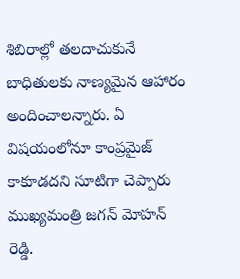శిబిరాల్లో తలదాచుకునే బాధితులకు నాణ్యమైన ఆహారం అందించాలన్నారు. ఏ విషయంలోనూ కాంప్రమైజ్ కాకూడదని సూటిగా చెప్పారు ముఖ్యమంత్రి జగన్‌ మోహన్ రెడ్డి.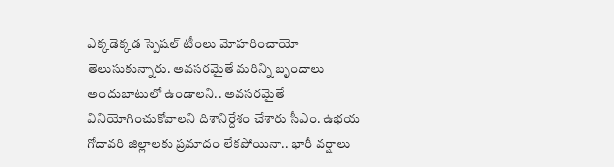ఎక్కడెక్కడ స్పెషల్‌ టీం‌లు మోహరించాయో తెలుసుకున్నారు. అవసరమైతే మరిన్ని బృందాలు అందుబాటులో ఉండాలని.. అవసరమైతే వినియోగించుకోవాలని దిశానిర్దేశం చేశారు సీఎం. ఉభయ గోదావరి జిల్లాలకు ప్రమాదం లేకపోయినా.. భారీ వర్షాలు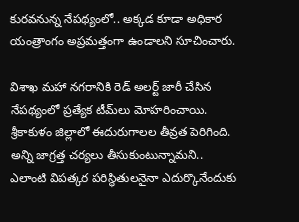కురవనున్న నేపథ్యంలో.. అక్కడ కూడా అధికార యంత్రాంగం అప్రమత్తంగా ఉండాలని సూచించారు.

విశాఖ మహా నగరానికి రెడ్‌ అలర్ట్‌ జారీ చేసిన నేపథ్యంలో ప్రత్యేక టీమ్‌లు మోహరించాయి. శ్రీకాకుళం జిల్లాలో ఈదురుగాలల తీవ్రత పెరిగింది. అన్ని జాగ్రత్త చర్యలు తీసుకుంటున్నామని.. ఎలాంటి విపత్కర పరిస్థితులనైనా ఎదుర్కొనేందుకు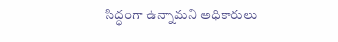సిద్ధంగా ఉన్నామని అధికారులు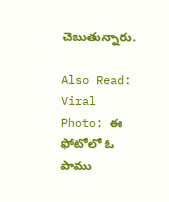చెబుతున్నారు.

Also Read: Viral Photo: ఈ ఫోటోలో ఓ పాము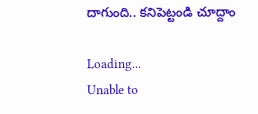దాగుంది.. కనిపెట్టండి చూద్దాం

Loading...
Unable to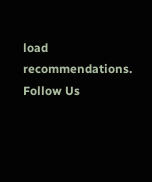load recommendations.
Follow Us